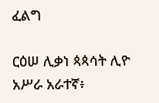ፈልግ

ርዕሠ ሊቃነ ጳጳሳት ሊዮ አሥራ አራተኛ፥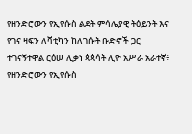የዘንድሮውን የኢየሱስ ልደት ምሳሌያዊ ትዕይንት እና የገና ዛፍን ለቫቲካን ከለገሱት ቡድኖች ጋር ተገናኝተዋል ርዕሠ ሊቃነ ጳጳሳት ሊዮ አሥራ አራተኛ፥ የዘንድሮውን የኢየሱስ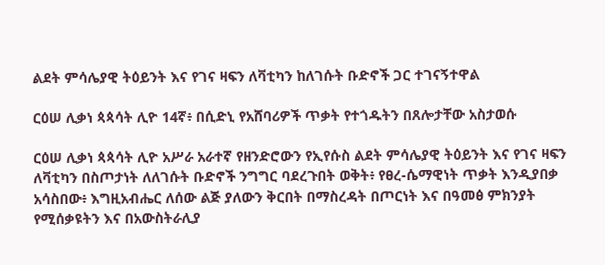ልደት ምሳሌያዊ ትዕይንት እና የገና ዛፍን ለቫቲካን ከለገሱት ቡድኖች ጋር ተገናኝተዋል

ርዕሠ ሊቃነ ጳጳሳት ሊዮ 14ኛ፥ በሲድኒ የአሸባሪዎች ጥቃት የተጎዱትን በጸሎታቸው አስታወሱ

ርዕሠ ሊቃነ ጳጳሳት ሊዮ አሥራ አራተኛ የዘንድሮውን የኢየሱስ ልደት ምሳሌያዊ ትዕይንት እና የገና ዛፍን ለቫቲካን በስጦታነት ለለገሱት ቡድኖች ንግግር ባደረጉበት ወቅት፥ የፀረ-ሴማዊነት ጥቃት እንዲያበቃ አሳስበው፥ እግዚአብሔር ለሰው ልጅ ያለውን ቅርበት በማስረዳት በጦርነት እና በዓመፅ ምክንያት የሚሰቃዩትን እና በአውስትራሊያ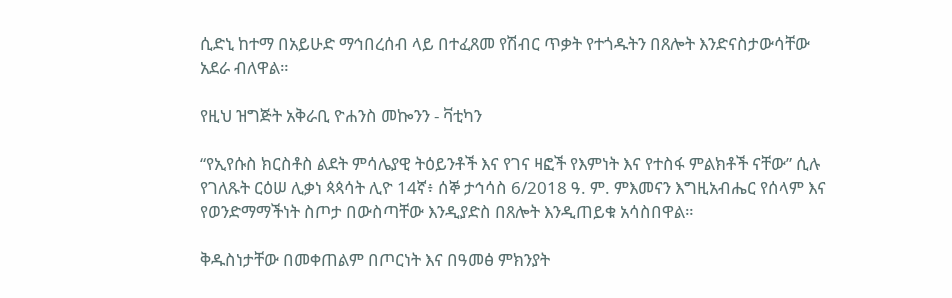ሲድኒ ከተማ በአይሁድ ማኅበረሰብ ላይ በተፈጸመ የሽብር ጥቃት የተጎዱትን በጸሎት እንድናስታውሳቸው አደራ ብለዋል።

የዚህ ዝግጅት አቅራቢ ዮሐንስ መኰንን - ቫቲካን

“የኢየሱስ ክርስቶስ ልደት ምሳሌያዊ ትዕይንቶች እና የገና ዛፎች የእምነት እና የተስፋ ምልክቶች ናቸው” ሲሉ የገለጹት ርዕሠ ሊቃነ ጳጳሳት ሊዮ 14ኛ፥ ሰኞ ታኅሳስ 6/2018 ዓ. ም. ምእመናን እግዚአብሔር የሰላም እና የወንድማማችነት ስጦታ በውስጣቸው እንዲያድስ በጸሎት እንዲጠይቁ አሳስበዋል።

ቅዱስነታቸው በመቀጠልም በጦርነት እና በዓመፅ ምክንያት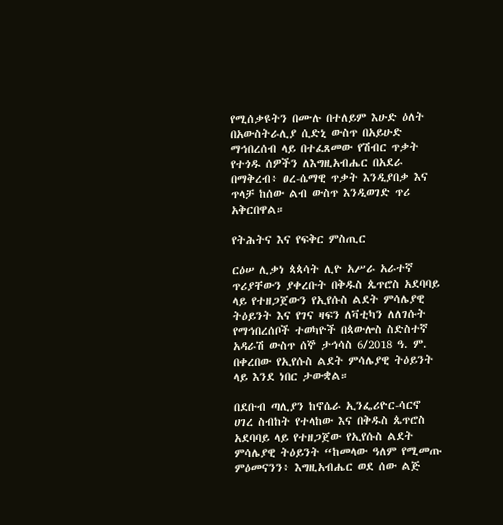የሚሰቃዩትን በሙሉ በተለይም እሁድ ዕለት በአውስትራሊያ ሲድኒ ውስጥ በአይሁድ ማኅበረሰብ ላይ በተፈጸመው የሽብር ጥቃት የተጎዱ ሰዎችን ለእግዚአብሔር በአደራ በማቅረብ፥ ፀረ-ሴማዊ ጥቃት እንዲያበቃ እና ጥላቻ ከሰው ልብ ውስጥ እንዲወገድ ጥሪ አቅርበዋል።

የትሕትና እና የፍቅር ምስጢር

ርዕሠ ሊቃነ ጳጳሳት ሊዮ አሥራ አራተኛ ጥሪያቸውን ያቀረቡት በቅዱስ ጴጥሮስ አደባባይ ላይ የተዘጋጀውን የኢየሱስ ልደት ምሳሌያዊ ትዕይንት እና የገና ዛፍን ለቫቲካን ለለገሱት የማኅበረሰቦች ተወካዮች በጳውሎስ ስድስተኛ አዳራሽ ውስጥ ሰኞ ታኅሳስ 6/2018 ዓ. ም. በቀረበው የኢየሱስ ልደት ምሳሌያዊ ትዕይንት ላይ እንደ ነበር ታውቋል።

በደቡብ ጣሊያን ከኖሴራ ኢንፌሪዮር-ሳርኖ ሀገረ ስብከት የተላከው እና በቅዱስ ጴጥሮስ አደባባይ ላይ የተዘጋጀው የኢየሱስ ልደት ምሳሌያዊ ትዕይንት “ከመላው ዓለም የሚመጡ ምዕመናንን፥ እግዚአብሔር ወደ ሰው ልጅ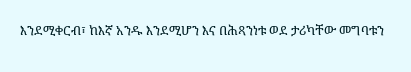እንደሚቀርብ፣ ከእኛ አንዱ እንደሚሆን እና በሕጻንነቱ ወደ ታሪካቸው መግባቱን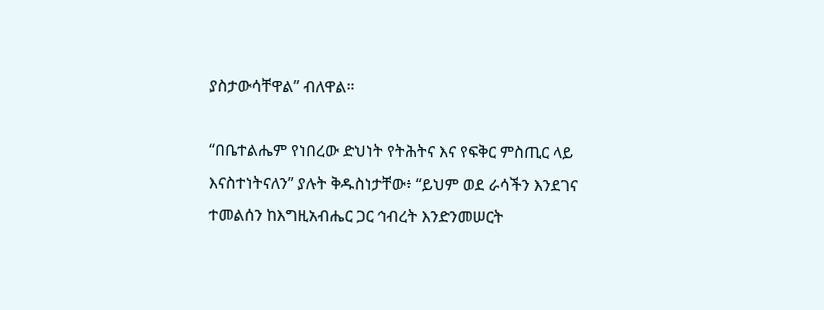ያስታውሳቸዋል” ብለዋል።

“በቤተልሔም የነበረው ድህነት የትሕትና እና የፍቅር ምስጢር ላይ እናስተነትናለን” ያሉት ቅዱስነታቸው፥ “ይህም ወደ ራሳችን እንደገና ተመልሰን ከእግዚአብሔር ጋር ኅብረት እንድንመሠርት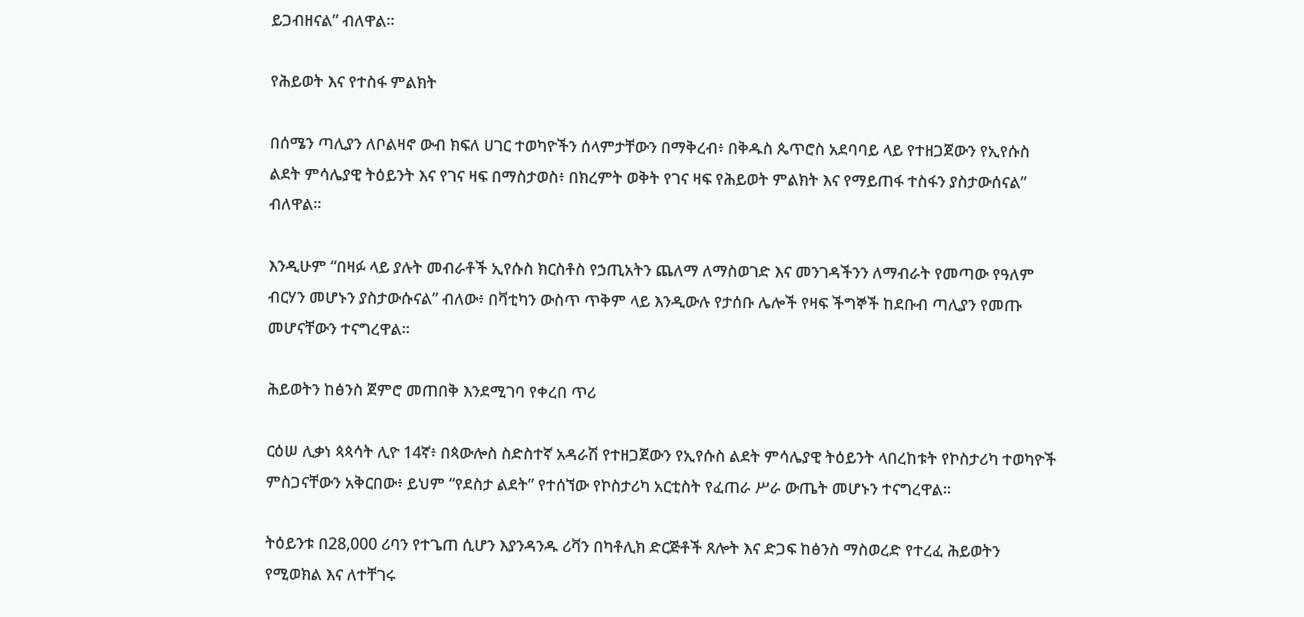ይጋብዘናል” ብለዋል።

የሕይወት እና የተስፋ ምልክት

በሰሜን ጣሊያን ለቦልዛኖ ውብ ክፍለ ሀገር ተወካዮችን ሰላምታቸውን በማቅረብ፥ በቅዱስ ጴጥሮስ አደባባይ ላይ የተዘጋጀውን የኢየሱስ ልደት ምሳሌያዊ ትዕይንት እና የገና ዛፍ በማስታወስ፥ በክረምት ወቅት የገና ዛፍ የሕይወት ምልክት እና የማይጠፋ ተስፋን ያስታውሰናል” ብለዋል።

እንዲሁም “በዛፉ ላይ ያሉት መብራቶች ኢየሱስ ክርስቶስ የኃጢአትን ጨለማ ለማስወገድ እና መንገዳችንን ለማብራት የመጣው የዓለም ብርሃን መሆኑን ያስታውሱናል” ብለው፥ በቫቲካን ውስጥ ጥቅም ላይ እንዲውሉ የታሰቡ ሌሎች የዛፍ ችግኞች ከደቡብ ጣሊያን የመጡ መሆናቸውን ተናግረዋል።

ሕይወትን ከፅንስ ጀምሮ መጠበቅ እንደሚገባ የቀረበ ጥሪ

ርዕሠ ሊቃነ ጳጳሳት ሊዮ 14ኛ፥ በጳውሎስ ስድስተኛ አዳራሽ የተዘጋጀውን የኢየሱስ ልደት ምሳሌያዊ ትዕይንት ላበረከቱት የኮስታሪካ ተወካዮች ምስጋናቸውን አቅርበው፥ ይህም “የደስታ ልደት” የተሰኘው የኮስታሪካ አርቲስት የፈጠራ ሥራ ውጤት መሆኑን ተናግረዋል።

ትዕይንቱ በ28,000 ሪባን የተጌጠ ሲሆን እያንዳንዱ ሪቫን በካቶሊክ ድርጅቶች ጸሎት እና ድጋፍ ከፅንስ ማስወረድ የተረፈ ሕይወትን የሚወክል እና ለተቸገሩ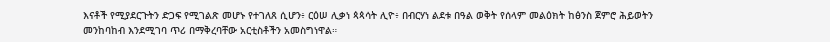እናቶች የሚያደርጉትን ድጋፍ የሚገልጽ መሆኑ የተገለጸ ሲሆን፥ ርዕሠ ሊቃነ ጳጳሳት ሊዮ፥ በብርሃነ ልደቱ በዓል ወቅት የሰላም መልዕክት ከፅንስ ጀምሮ ሕይወትን መንከባከብ እንደሚገባ ጥሪ በማቅረባቸው አርቲስቶችን አመስግነዋል።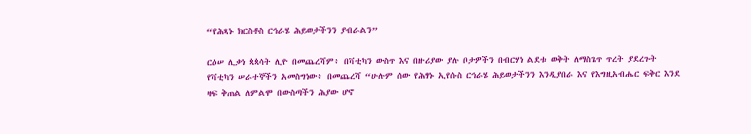“የሕጻኑ ክርስቶስ ርኅራሄ ሕይወታችንን ያብራልን”

ርዕሠ ሊቃነ ጳጳሳት ሊዮ በመጨረሻም፥ በቫቲካን ውስጥ እና በዙሪያው ያሉ ቦታዎችን በብርሃነ ልደቱ ወቅት ለማስጌጥ ጥረት ያደረጉት የቫቲካን ሠራተኞችን አመስግነው፥ በመጨረሻ “ሁሉም ሰው የሕፃኑ ኢየሱስ ርኅራሄ ሕይወታችንን እንዲያበራ እና የእግዚአብሔር ፍቅር እንደ ዛፍ ቅጠል ለምልሞ በውስጣችን ሕያው ሆኖ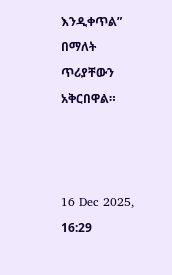እንዲቀጥል” በማለት ጥሪያቸውን አቅርበዋል።



16 Dec 2025, 16:29